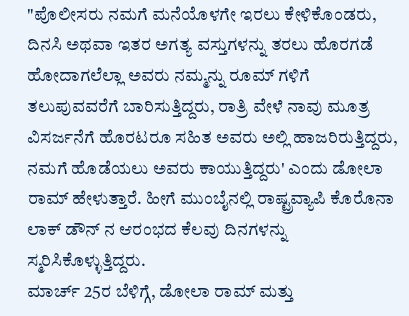"ಪೊಲೀಸರು ನಮಗೆ ಮನೆಯೊಳಗೇ ಇರಲು ಕೇಳಿಕೊಂಡರು, ದಿನಸಿ ಅಥವಾ ಇತರ ಅಗತ್ಯ ವಸ್ತುಗಳನ್ನು ತರಲು ಹೊರಗಡೆ ಹೋದಾಗಲೆಲ್ಲಾ ಅವರು ನಮ್ಮನ್ನು ರೂಮ್ ಗಳಿಗೆ ತಲುಪುವವರೆಗೆ ಬಾರಿಸುತ್ತಿದ್ದರು, ರಾತ್ರಿ ವೇಳೆ ನಾವು ಮೂತ್ರ ವಿಸರ್ಜನೆಗೆ ಹೊರಟರೂ ಸಹಿತ ಅವರು ಅಲ್ಲಿ ಹಾಜರಿರುತ್ತಿದ್ದರು, ನಮಗೆ ಹೊಡೆಯಲು ಅವರು ಕಾಯುತ್ತಿದ್ದರು' ಎಂದು ಡೋಲಾ ರಾಮ್ ಹೇಳುತ್ತಾರೆ. ಹೀಗೆ ಮುಂಬೈನಲ್ಲಿ ರಾಷ್ಟ್ರವ್ಯಾಪಿ ಕೊರೊನಾ ಲಾಕ್ ಡೌನ್ ನ ಆರಂಭದ ಕೆಲವು ದಿನಗಳನ್ನು ಸ್ಮರಿಸಿಕೊಳ್ಳುತ್ತಿದ್ದರು.
ಮಾರ್ಚ್ 25ರ ಬೆಳಿಗ್ಗೆ, ಡೋಲಾ ರಾಮ್ ಮತ್ತು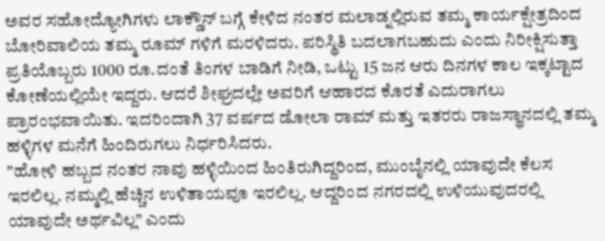ಅವರ ಸಹೋದ್ಯೋಗಿಗಳು ಲಾಕ್ಡೌನ್ ಬಗ್ಗೆ ಕೇಳಿದ ನಂತರ ಮಲಾಡ್ನಲ್ಲಿರುವ ತಮ್ಮ ಕಾರ್ಯಕ್ಷೇತ್ರದಿಂದ ಬೋರಿವಾಲಿಯ ತಮ್ಮ ರೂಮ್ ಗಳಿಗೆ ಮರಳಿದರು. ಪರಿಸ್ಥಿತಿ ಬದಲಾಗಬಹುದು ಎಂದು ನಿರೀಕ್ಷಿಸುತ್ತಾ ಪ್ರತಿಯೊಬ್ಬರು 1000 ರೂ.ದಂತೆ ತಿಂಗಳ ಬಾಡಿಗೆ ನೀಡಿ, ಒಟ್ಟು 15 ಜನ ಆರು ದಿನಗಳ ಕಾಲ ಇಕ್ಕಟ್ಟಾದ ಕೋಣೆಯಲ್ಲಿಯೇ ಇದ್ದರು. ಆದರೆ ಶೀಘ್ರದಲ್ಲೇ ಅವರಿಗೆ ಆಹಾರದ ಕೊರತೆ ಎದುರಾಗಲು ಪ್ರಾರಂಭವಾಯಿತು. ಇದರಿಂದಾಗಿ 37 ವರ್ಷದ ಡೋಲಾ ರಾಮ್ ಮತ್ತು ಇತರರು ರಾಜಸ್ಥಾನದಲ್ಲಿ ತಮ್ಮ ಹಳ್ಳಿಗಳ ಮನೆಗೆ ಹಿಂದಿರುಗಲು ನಿರ್ಧರಿಸಿದರು.
"ಹೋಳಿ ಹಬ್ಬದ ನಂತರ ನಾವು ಹಳ್ಳಿಯಿಂದ ಹಿಂತಿರುಗಿದ್ದರಿಂದ, ಮುಂಬೈನಲ್ಲಿ ಯಾವುದೇ ಕೆಲಸ ಇರಲಿಲ್ಲ. ನಮ್ಮಲ್ಲಿ ಹೆಚ್ಚಿನ ಉಳಿತಾಯವೂ ಇರಲಿಲ್ಲ. ಆದ್ದರಿಂದ ನಗರದಲ್ಲಿ ಉಳಿಯುವುದರಲ್ಲಿ ಯಾವುದೇ ಅರ್ಥವಿಲ್ಲ” ಎಂದು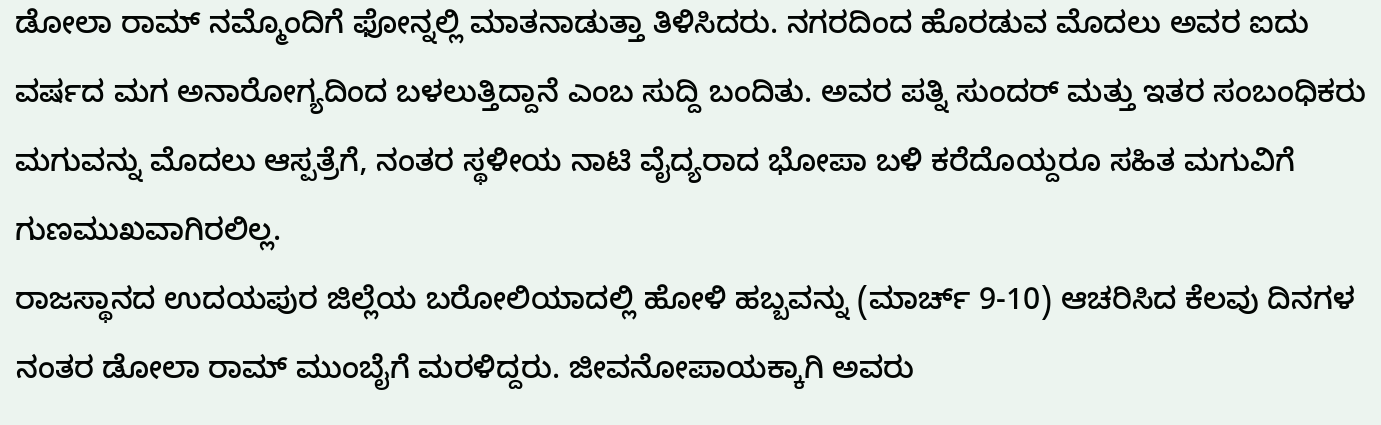ಡೋಲಾ ರಾಮ್ ನಮ್ಮೊಂದಿಗೆ ಫೋನ್ನಲ್ಲಿ ಮಾತನಾಡುತ್ತಾ ತಿಳಿಸಿದರು. ನಗರದಿಂದ ಹೊರಡುವ ಮೊದಲು ಅವರ ಐದು ವರ್ಷದ ಮಗ ಅನಾರೋಗ್ಯದಿಂದ ಬಳಲುತ್ತಿದ್ದಾನೆ ಎಂಬ ಸುದ್ದಿ ಬಂದಿತು. ಅವರ ಪತ್ನಿ ಸುಂದರ್ ಮತ್ತು ಇತರ ಸಂಬಂಧಿಕರು ಮಗುವನ್ನು ಮೊದಲು ಆಸ್ಪತ್ರೆಗೆ, ನಂತರ ಸ್ಥಳೀಯ ನಾಟಿ ವೈದ್ಯರಾದ ಭೋಪಾ ಬಳಿ ಕರೆದೊಯ್ದರೂ ಸಹಿತ ಮಗುವಿಗೆ ಗುಣಮುಖವಾಗಿರಲಿಲ್ಲ.
ರಾಜಸ್ಥಾನದ ಉದಯಪುರ ಜಿಲ್ಲೆಯ ಬರೋಲಿಯಾದಲ್ಲಿ ಹೋಳಿ ಹಬ್ಬವನ್ನು (ಮಾರ್ಚ್ 9-10) ಆಚರಿಸಿದ ಕೆಲವು ದಿನಗಳ ನಂತರ ಡೋಲಾ ರಾಮ್ ಮುಂಬೈಗೆ ಮರಳಿದ್ದರು. ಜೀವನೋಪಾಯಕ್ಕಾಗಿ ಅವರು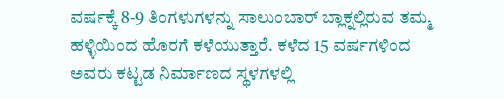ವರ್ಷಕ್ಕೆ 8-9 ತಿಂಗಳುಗಳನ್ನು ಸಾಲುಂಬಾರ್ ಬ್ಲಾಕ್ನಲ್ಲಿರುವ ತಮ್ಮ ಹಳ್ಳಿಯಿಂದ ಹೊರಗೆ ಕಳೆಯುತ್ತಾರೆ. ಕಳೆದ 15 ವರ್ಷಗಳಿಂದ ಅವರು ಕಟ್ಟಡ ನಿರ್ಮಾಣದ ಸ್ಥಳಗಳಲ್ಲಿ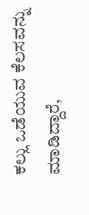ಕಲ್ಲು ಒಡೆಯುವ ಕೆಲಸವನ್ನು ಮಾಡಿದ್ದಾರೆ,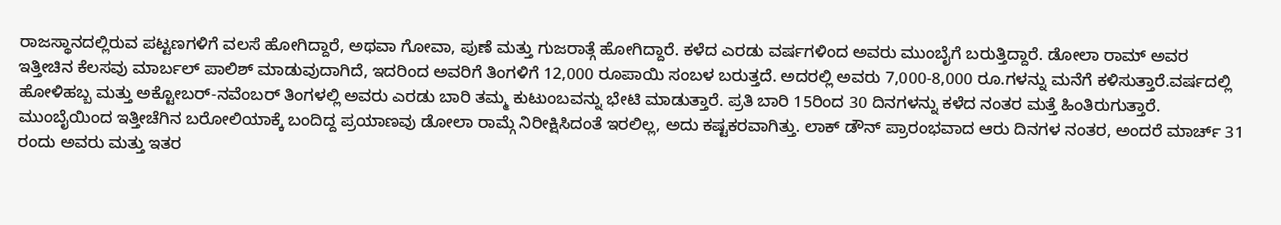ರಾಜಸ್ಥಾನದಲ್ಲಿರುವ ಪಟ್ಟಣಗಳಿಗೆ ವಲಸೆ ಹೋಗಿದ್ದಾರೆ, ಅಥವಾ ಗೋವಾ, ಪುಣೆ ಮತ್ತು ಗುಜರಾತ್ಗೆ ಹೋಗಿದ್ದಾರೆ. ಕಳೆದ ಎರಡು ವರ್ಷಗಳಿಂದ ಅವರು ಮುಂಬೈಗೆ ಬರುತ್ತಿದ್ದಾರೆ. ಡೋಲಾ ರಾಮ್ ಅವರ ಇತ್ತೀಚಿನ ಕೆಲಸವು ಮಾರ್ಬಲ್ ಪಾಲಿಶ್ ಮಾಡುವುದಾಗಿದೆ, ಇದರಿಂದ ಅವರಿಗೆ ತಿಂಗಳಿಗೆ 12,000 ರೂಪಾಯಿ ಸಂಬಳ ಬರುತ್ತದೆ. ಅದರಲ್ಲಿ ಅವರು 7,000-8,000 ರೂ.ಗಳನ್ನು ಮನೆಗೆ ಕಳಿಸುತ್ತಾರೆ.ವರ್ಷದಲ್ಲಿ ಹೋಳಿಹಬ್ಬ ಮತ್ತು ಅಕ್ಟೋಬರ್-ನವೆಂಬರ್ ತಿಂಗಳಲ್ಲಿ ಅವರು ಎರಡು ಬಾರಿ ತಮ್ಮ ಕುಟುಂಬವನ್ನು ಭೇಟಿ ಮಾಡುತ್ತಾರೆ. ಪ್ರತಿ ಬಾರಿ 15ರಿಂದ 30 ದಿನಗಳನ್ನು ಕಳೆದ ನಂತರ ಮತ್ತೆ ಹಿಂತಿರುಗುತ್ತಾರೆ.
ಮುಂಬೈಯಿಂದ ಇತ್ತೀಚೆಗಿನ ಬರೋಲಿಯಾಕ್ಕೆ ಬಂದಿದ್ದ ಪ್ರಯಾಣವು ಡೋಲಾ ರಾಮ್ಗೆ ನಿರೀಕ್ಷಿಸಿದಂತೆ ಇರಲಿಲ್ಲ, ಅದು ಕಷ್ಟಕರವಾಗಿತ್ತು. ಲಾಕ್ ಡೌನ್ ಪ್ರಾರಂಭವಾದ ಆರು ದಿನಗಳ ನಂತರ, ಅಂದರೆ ಮಾರ್ಚ್ 31 ರಂದು ಅವರು ಮತ್ತು ಇತರ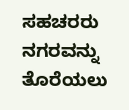ಸಹಚರರು ನಗರವನ್ನು ತೊರೆಯಲು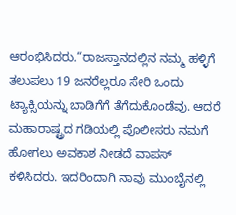ಆರಂಭಿಸಿದರು.“ರಾಜಸ್ತಾನದಲ್ಲಿನ ನಮ್ಮ ಹಳ್ಳಿಗೆ ತಲುಪಲು 19 ಜನರೆಲ್ಲರೂ ಸೇರಿ ಒಂದು ಟ್ಯಾಕ್ಸಿಯನ್ನು ಬಾಡಿಗೆಗೆ ತೆಗೆದುಕೊಂಡೆವು. ಆದರೆ ಮಹಾರಾಷ್ಟ್ರದ ಗಡಿಯಲ್ಲಿ ಪೊಲೀಸರು ನಮಗೆ ಹೋಗಲು ಅವಕಾಶ ನೀಡದೆ ವಾಪಸ್ ಕಳಿಸಿದರು. ಇದರಿಂದಾಗಿ ನಾವು ಮುಂಬೈನಲ್ಲಿ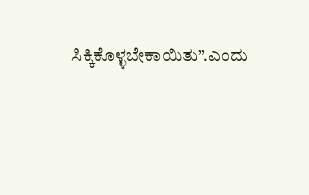ಸಿಕ್ಕಿಕೊಳ್ಳಬೇಕಾಯಿತು”.ಎಂದು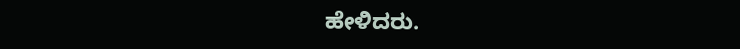ಹೇಳಿದರು.